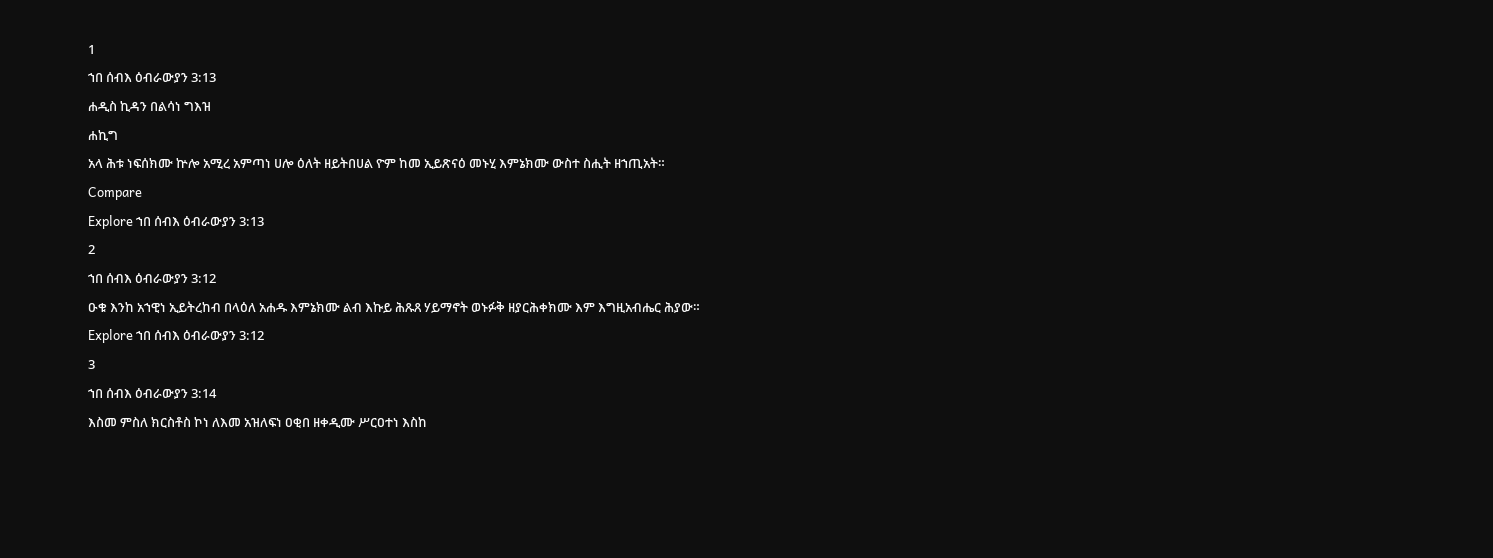1
ኀበ ሰብእ ዕብራውያን 3:13
ሐዲስ ኪዳን በልሳነ ግእዝ
ሐኪግ
አላ ሕቱ ነፍሰክሙ ኵሎ አሚረ አምጣነ ሀሎ ዕለት ዘይትበሀል ዮም ከመ ኢይጽናዕ መኑሂ እምኔክሙ ውስተ ስሒት ዘኀጢአት።
Compare
Explore ኀበ ሰብእ ዕብራውያን 3:13
2
ኀበ ሰብእ ዕብራውያን 3:12
ዑቁ እንከ አኀዊነ ኢይትረከብ በላዕለ አሐዱ እምኔክሙ ልብ እኩይ ሕጹጸ ሃይማኖት ወኑፉቅ ዘያርሕቀክሙ እም እግዚአብሔር ሕያው።
Explore ኀበ ሰብእ ዕብራውያን 3:12
3
ኀበ ሰብእ ዕብራውያን 3:14
እስመ ምስለ ክርስቶስ ኮነ ለእመ አዝለፍነ ዐቂበ ዘቀዲሙ ሥርዐተነ እስከ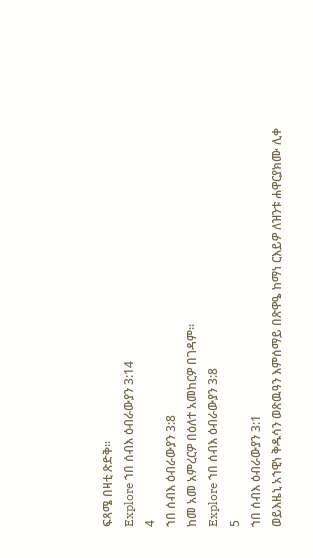ፍጻሜ በዛቲ ጽድቅ።
Explore ኀበ ሰብእ ዕብራውያን 3:14
4
ኀበ ሰብእ ዕብራውያን 3:8
ከመ አመ አምረርዎ በዕለተ አመከርዎ በገዳም።
Explore ኀበ ሰብእ ዕብራውያን 3:8
5
ኀበ ሰብእ ዕብራውያን 3:1
ወይእዜኒ አኀዊነ ቅዱሳን ወጽዉዓን እምሰማይ በጽዋዔ ከማነ ርእይዎ ለዝንቱ ሐዋርያክሙ ሊቀ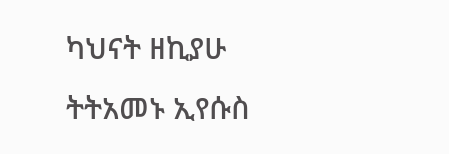ካህናት ዘኪያሁ ትትአመኑ ኢየሱስ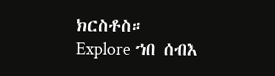ክርስቶስ።
Explore ኀበ ሰብእ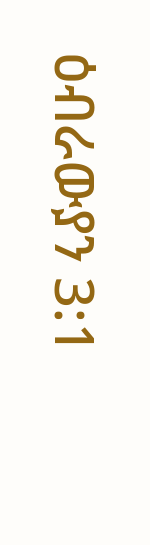ዕብራውያን 3:1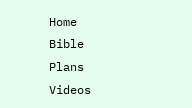Home
Bible
Plans
Videos